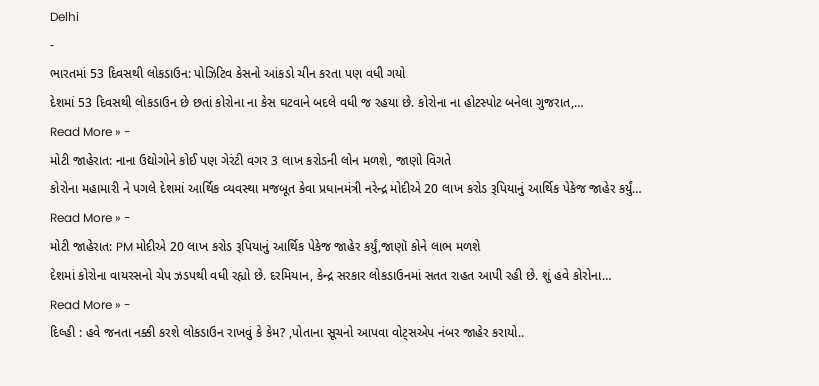Delhi
-
ભારતમાં 53 દિવસથી લોકડાઉન: પોઝિટિવ કેસનો આંકડો ચીન કરતા પણ વધી ગયો
દેશમાં 53 દિવસથી લોકડાઉન છે છતાં કોરોના ના કેસ ઘટવાને બદલે વધી જ રહયા છે. કોરોના ના હોટસ્પોટ બનેલા ગુજરાત,…
Read More » -
મોટી જાહેરાત: નાના ઉદ્યોગોને કોઈ પણ ગેરંટી વગર 3 લાખ કરોડની લોન મળશે, જાણો વિગતે
કોરોના મહામારી ને પગલે દેશમાં આર્થિક વ્યવસ્થા મજબૂત કેવા પ્રધાનમંત્રી નરેન્દ્ર મોદીએ 20 લાખ કરોડ રૂપિયાનું આર્થિક પેકેજ જાહેર કર્યું…
Read More » -
મોટી જાહેરાત: PM મોદીએ 20 લાખ કરોડ રૂપિયાનું આર્થિક પેકેજ જાહેર કર્યું,જાણૉ કોને લાભ મળશે
દેશમાં કોરોના વાયરસનો ચેપ ઝડપથી વધી રહ્યો છે. દરમિયાન, કેન્દ્ર સરકાર લોકડાઉનમાં સતત રાહત આપી રહી છે. શું હવે કોરોના…
Read More » -
દિલ્હી : હવે જનતા નક્કી કરશે લોકડાઉન રાખવું કે કેમ? ,પોતાના સૂચનો આપવા વોટ્સએપ નંબર જાહેર કરાયો..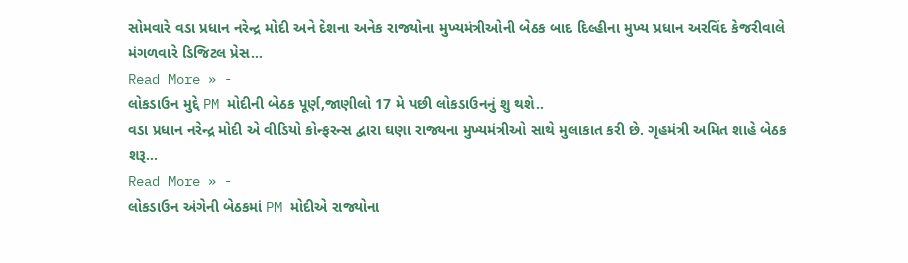સોમવારે વડા પ્રધાન નરેન્દ્ર મોદી અને દેશના અનેક રાજ્યોના મુખ્યમંત્રીઓની બેઠક બાદ દિલ્હીના મુખ્ય પ્રધાન અરવિંદ કેજરીવાલે મંગળવારે ડિજિટલ પ્રેસ…
Read More » -
લોકડાઉન મુદ્દે PM મોદીની બેઠક પૂર્ણ,જાણીલો 17 મે પછી લોકડાઉનનું શુ થશે..
વડા પ્રધાન નરેન્દ્ર મોદી એ વીડિયો કોન્ફરન્સ દ્વારા ઘણા રાજ્યના મુખ્યમંત્રીઓ સાથે મુલાકાત કરી છે. ગૃહમંત્રી અમિત શાહે બેઠક શરૂ…
Read More » -
લોકડાઉન અંગેની બેઠકમાં PM મોદીએ રાજ્યોના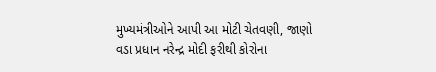મુખ્યમંત્રીઓને આપી આ મોટી ચેતવણી, જાણો
વડા પ્રધાન નરેન્દ્ર મોદી ફરીથી કોરોના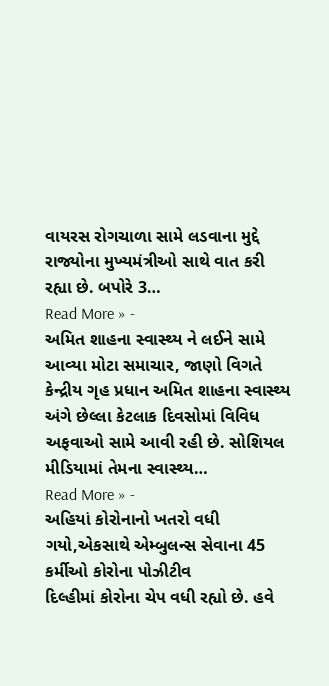વાયરસ રોગચાળા સામે લડવાના મુદ્દે રાજ્યોના મુખ્યમંત્રીઓ સાથે વાત કરી રહ્યા છે. બપોરે 3…
Read More » -
અમિત શાહના સ્વાસ્થ્ય ને લઈને સામે આવ્યા મોટા સમાચાર, જાણો વિગતે
કેન્દ્રીય ગૃહ પ્રધાન અમિત શાહના સ્વાસ્થ્ય અંગે છેલ્લા કેટલાક દિવસોમાં વિવિધ અફવાઓ સામે આવી રહી છે. સોશિયલ મીડિયામાં તેમના સ્વાસ્થ્ય…
Read More » -
અહિયાં કોરોનાનો ખતરો વધી ગયો,એકસાથે એમ્બુલન્સ સેવાના 45 કર્મીઓ કોરોના પોઝીટીવ
દિલ્હીમાં કોરોના ચેપ વધી રહ્યો છે. હવે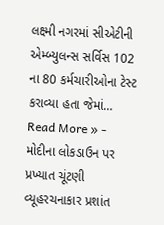લક્ષ્મી નગરમાં સીએટીની એમ્બ્યુલન્સ સર્વિસ 102 ના 80 કર્મચારીઓના ટેસ્ટ કરાવ્યા હતા જેમાં…
Read More » -
મોદીના લોકડાઉન પર પ્રખ્યાત ચૂંટણી વ્યૂહરચનાકાર પ્રશાંત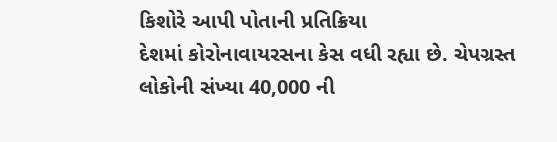કિશોરે આપી પોતાની પ્રતિક્રિયા
દેશમાં કોરોનાવાયરસના કેસ વધી રહ્યા છે. ચેપગ્રસ્ત લોકોની સંખ્યા 40,000 ની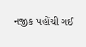નજીક પહોંચી ગઈ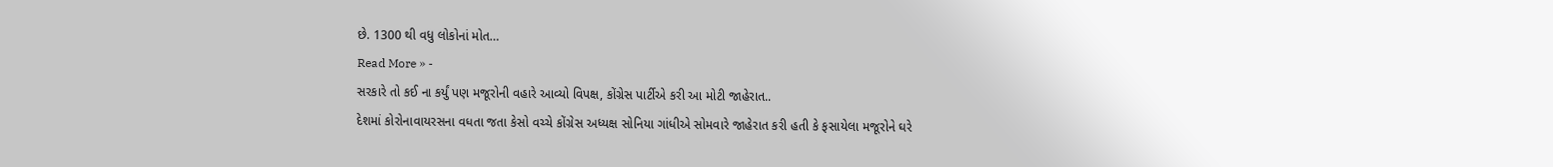છે. 1300 થી વધુ લોકોનાં મોત…
Read More » -
સરકારે તો કઈ ના કર્યું પણ મજૂરોની વહારે આવ્યો વિપક્ષ, કોંગ્રેસ પાર્ટીએ કરી આ મોટી જાહેરાત..
દેશમાં કોરોનાવાયરસના વધતા જતા કેસો વચ્ચે કોંગ્રેસ અધ્યક્ષ સોનિયા ગાંધીએ સોમવારે જાહેરાત કરી હતી કે ફસાયેલા મજૂરોને ઘરે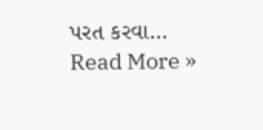પરત કરવા…
Read More »